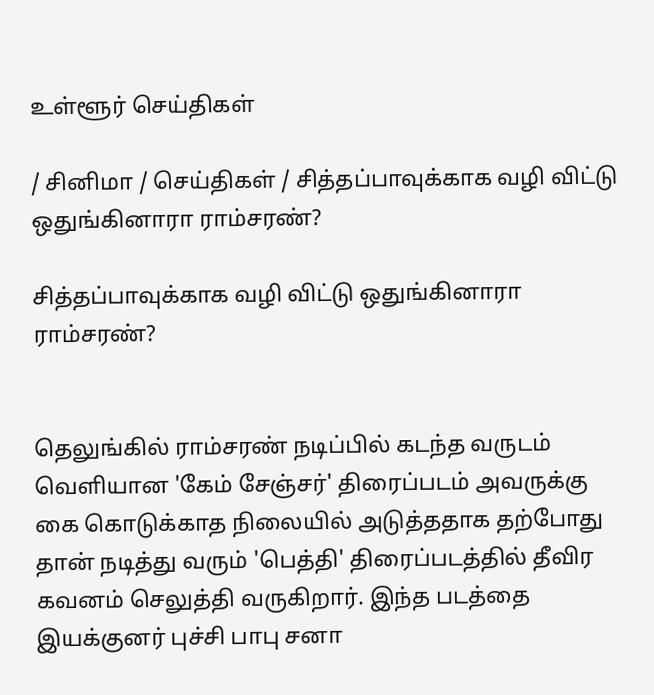உள்ளூர் செய்திகள்

/ சினிமா / செய்திகள் / சித்தப்பாவுக்காக வழி விட்டு ஒதுங்கினாரா ராம்சரண்?

சித்தப்பாவுக்காக வழி விட்டு ஒதுங்கினாரா ராம்சரண்?


தெலுங்கில் ராம்சரண் நடிப்பில் கடந்த வருடம் வெளியான 'கேம் சேஞ்சர்' திரைப்படம் அவருக்கு கை கொடுக்காத நிலையில் அடுத்ததாக தற்போது தான் நடித்து வரும் 'பெத்தி' திரைப்படத்தில் தீவிர கவனம் செலுத்தி வருகிறார். இந்த படத்தை இயக்குனர் புச்சி பாபு சனா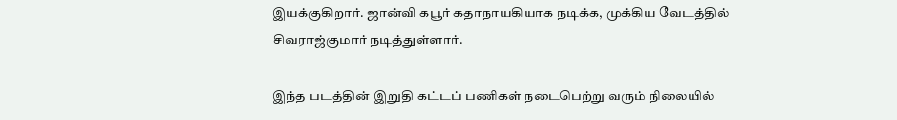இயக்குகிறார். ஜான்வி கபூர் கதாநாயகியாக நடிக்க, முக்கிய வேடத்தில் சிவராஜ்குமார் நடித்துள்ளார்.

இந்த படத்தின் இறுதி கட்டப் பணிகள் நடைபெற்று வரும் நிலையில்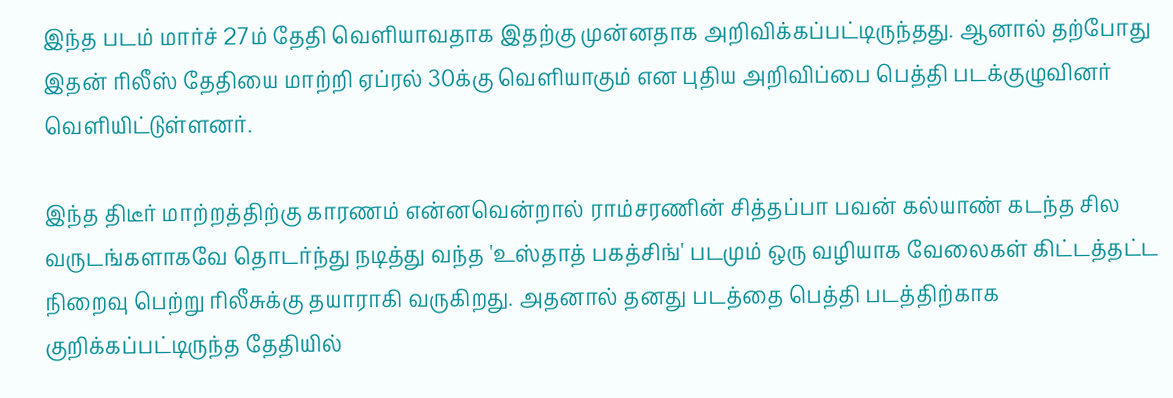இந்த படம் மார்ச் 27ம் தேதி வெளியாவதாக இதற்கு முன்னதாக அறிவிக்கப்பட்டிருந்தது. ஆனால் தற்போது இதன் ரிலீஸ் தேதியை மாற்றி ஏப்ரல் 30க்கு வெளியாகும் என புதிய அறிவிப்பை பெத்தி படக்குழுவினர் வெளியிட்டுள்ளனர்.

இந்த திடீர் மாற்றத்திற்கு காரணம் என்னவென்றால் ராம்சரணின் சித்தப்பா பவன் கல்யாண் கடந்த சில வருடங்களாகவே தொடர்ந்து நடித்து வந்த 'உஸ்தாத் பகத்சிங்' படமும் ஒரு வழியாக வேலைகள் கிட்டத்தட்ட நிறைவு பெற்று ரிலீசுக்கு தயாராகி வருகிறது. அதனால் தனது படத்தை பெத்தி படத்திற்காக குறிக்கப்பட்டிருந்த தேதியில்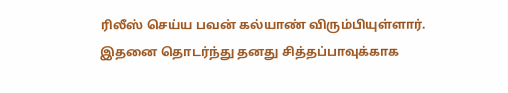ரிலீஸ் செய்ய பவன் கல்யாண் விரும்பியுள்ளார். இதனை தொடர்ந்து தனது சித்தப்பாவுக்காக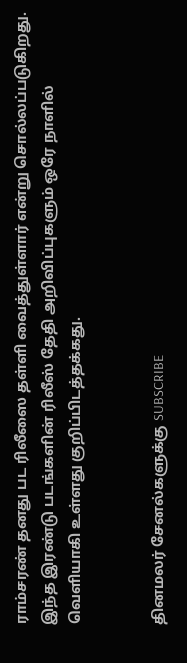ராம்சரண் தனது பட ரிலீஸை தள்ளி வைத்துள்ளார் என்று சொல்லப்படுகிறது. இந்த இரண்டு படங்களின் ரிலீஸ் தேதி அறிவிப்புகளும் ஒரே நாளில் வெளியாகி உள்ளது குறிப்பிடத்தக்கது.


தினமலர் சேனல்களுக்கு SUBSCRIBE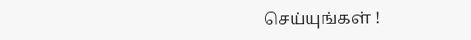செய்யுங்கள் !